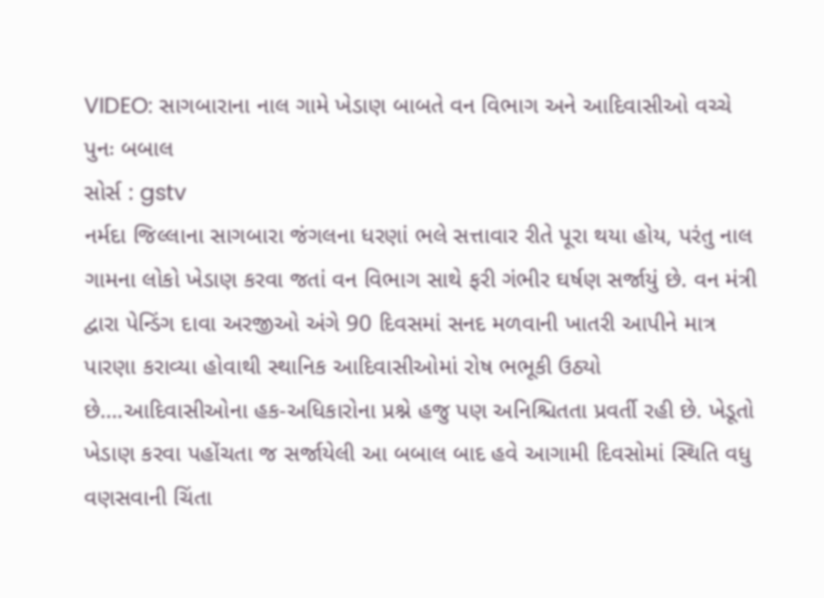VIDEO: સાગબારાના નાલ ગામે ખેડાણ બાબતે વન વિભાગ અને આદિવાસીઓ વચ્ચે પુનઃ બબાલ
સોર્સ : gstv
નર્મદા જિલ્લાના સાગબારા જંગલના ધરણાં ભલે સત્તાવાર રીતે પૂરા થયા હોય, પરંતુ નાલ ગામના લોકો ખેડાણ કરવા જતાં વન વિભાગ સાથે ફરી ગંભીર ઘર્ષણ સર્જાયું છે. વન મંત્રી દ્વારા પેન્ડિંગ દાવા અરજીઓ અંગે 90 દિવસમાં સનદ મળવાની ખાતરી આપીને માત્ર પારણા કરાવ્યા હોવાથી સ્થાનિક આદિવાસીઓમાં રોષ ભભૂકી ઉઠ્યો છે….આદિવાસીઓના હક-અધિકારોના પ્રશ્ને હજુ પણ અનિશ્ચિતતા પ્રવર્તી રહી છે. ખેડૂતો ખેડાણ કરવા પહોંચતા જ સર્જાયેલી આ બબાલ બાદ હવે આગામી દિવસોમાં સ્થિતિ વધુ વણસવાની ચિંતા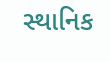સ્થાનિક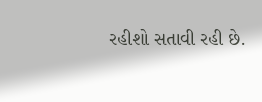રહીશો સતાવી રહી છે.